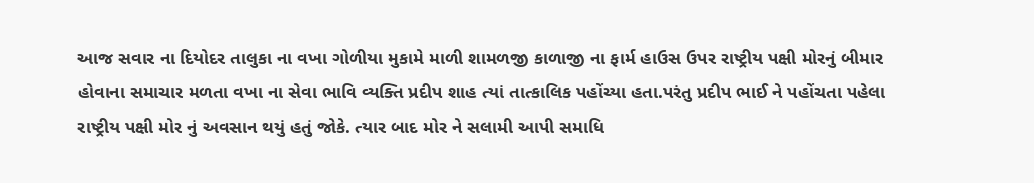આજ સવાર ના દિયોદર તાલુકા ના વખા ગોળીયા મુકામે માળી શામળજી કાળાજી ના ફાર્મ હાઉસ ઉપર રાષ્ટ્રીય પક્ષી મોરનું બીમાર હોવાના સમાચાર મળતા વખા ના સેવા ભાવિ વ્યક્તિ પ્રદીપ શાહ ત્યાં તાત્કાલિક પહોંચ્યા હતા.પરંતુ પ્રદીપ ભાઈ ને પહોંચતા પહેલા રાષ્ટ્રીય પક્ષી મોર નું અવસાન થયું હતું જોકે. ત્યાર બાદ મોર ને સલામી આપી સમાધિ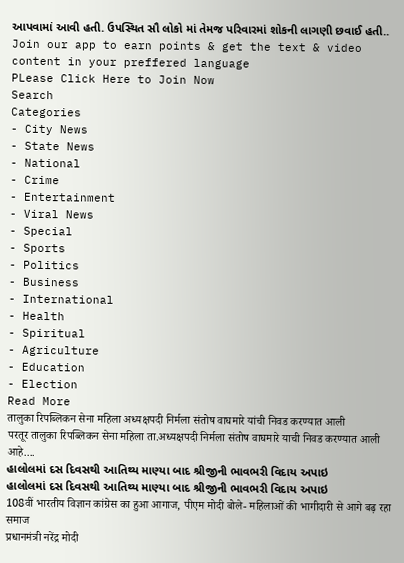આપવામાં આવી હતી. ઉપસ્થિત સૌ લોકો માં તેમજ પરિવારમાં શોકની લાગણી છવાઈ હતી..
Join our app to earn points & get the text & video content in your preffered language
PLease Click Here to Join Now
Search
Categories
- City News
- State News
- National
- Crime
- Entertainment
- Viral News
- Special
- Sports
- Politics
- Business
- International
- Health
- Spiritual
- Agriculture
- Education
- Election
Read More
तालुका रिपब्लिकन सेना महिला अध्यक्षपदी निर्मला संतोष वाघमारे यांची निवड करण्यात आली
परतूर तालुका रिपब्लिकन सेना महिला ता.अध्यक्षपदी निर्मला संतोष वाघमारे याची निवड करण्यात आली आहे....
હાલોલમાં દસ દિવસથી આતિથ્ય માણ્યા બાદ શ્રીજીની ભાવભરી વિદાય અપાઇ
હાલોલમાં દસ દિવસથી આતિથ્ય માણ્યા બાદ શ્રીજીની ભાવભરી વિદાય અપાઇ
108वीं भारतीय विज्ञान कांग्रेस का हुआ आगाज, पीएम मोदी बोले- महिलाओं की भागीदारी से आगे बढ़ रहा समाज
प्रधानमंत्री नरेंद्र मोदी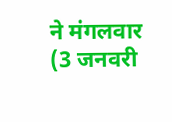ने मंगलवार (3 जनवरी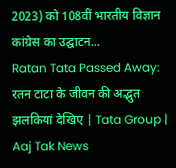2023) को 108वीं भारतीय विज्ञान कांग्रेस का उद्घाटन...
Ratan Tata Passed Away: रतन टाटा के जीवन की अद्भुत झलकियां देखिए | Tata Group | Aaj Tak News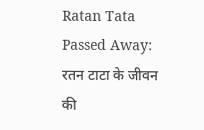Ratan Tata Passed Away: रतन टाटा के जीवन की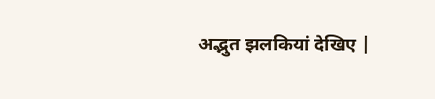अद्भुत झलकियां देखिए |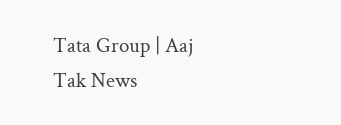Tata Group | Aaj Tak News